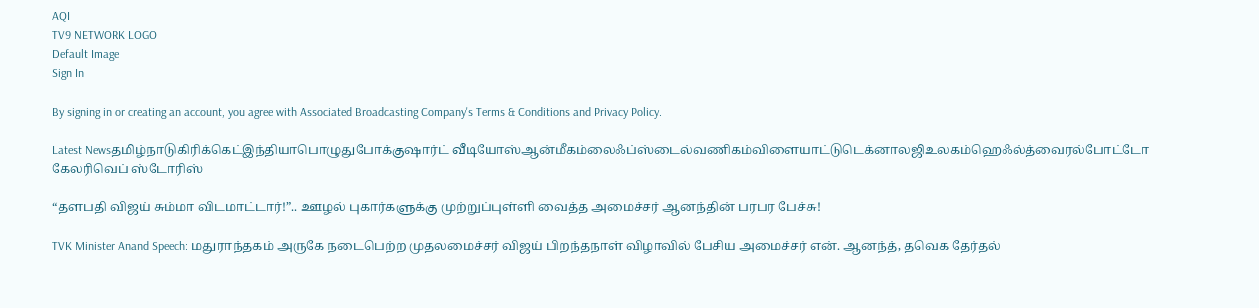AQI
TV9 NETWORK LOGO
Default Image
Sign In

By signing in or creating an account, you agree with Associated Broadcasting Company's Terms & Conditions and Privacy Policy.

Latest Newsதமிழ்நாடுகிரிக்கெட்இந்தியாபொழுதுபோக்குஷார்ட் வீடியோஸ்ஆன்மீகம்லைஃப்ஸ்டைல்வணிகம்விளையாட்டுடெக்னாலஜிஉலகம்ஹெஃல்த்வைரல்போட்டோ கேலரிவெப் ஸ்டோரிஸ்

“தளபதி விஜய் சும்மா விடமாட்டார்!”.. ஊழல் புகார்களுக்கு முற்றுப்புள்ளி வைத்த அமைச்சர் ஆனந்தின் பரபர பேச்சு!

TVK Minister Anand Speech: மதுராந்தகம் அருகே நடைபெற்ற முதலமைச்சர் விஜய் பிறந்தநாள் விழாவில் பேசிய அமைச்சர் என். ஆனந்த், தவெக தேர்தல்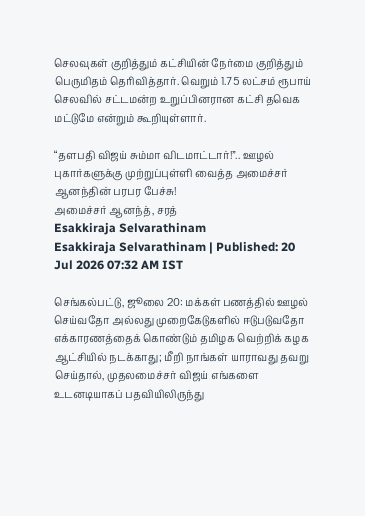செலவுகள் குறித்தும் கட்சியின் நேர்மை குறித்தும் பெருமிதம் தெரிவித்தார். வெறும் 1.75 லட்சம் ரூபாய் செலவில் சட்டமன்ற உறுப்பினரான கட்சி தவெக மட்டுமே என்றும் கூறியுள்ளார்.

“தளபதி விஜய் சும்மா விடமாட்டார்!”.. ஊழல் புகார்களுக்கு முற்றுப்புள்ளி வைத்த அமைச்சர் ஆனந்தின் பரபர பேச்சு!
அமைச்சர் ஆனந்த், சரத்
Esakkiraja Selvarathinam
Esakkiraja Selvarathinam | Published: 20 Jul 2026 07:32 AM IST

செங்கல்பட்டு, ஜூலை 20: மக்கள் பணத்தில் ஊழல் செய்வதோ அல்லது முறைகேடுகளில் ஈடுபடுவதோ எக்காரணத்தைக் கொண்டும் தமிழக வெற்றிக் கழக ஆட்சியில் நடக்காது; மீறி நாங்கள் யாராவது தவறு செய்தால், முதலமைச்சர் விஜய் எங்களை உடனடியாகப் பதவியிலிருந்து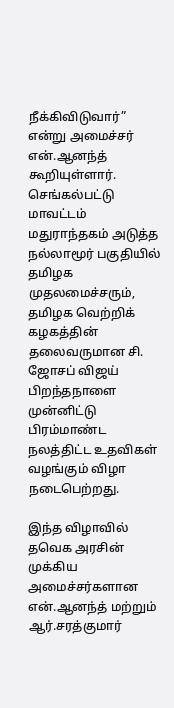நீக்கிவிடுவார்” என்று அமைச்சர் என்.ஆனந்த் கூறியுள்ளார். செங்கல்பட்டு மாவட்டம் மதுராந்தகம் அடுத்த நல்லாமூர் பகுதியில் தமிழக முதலமைச்சரும், தமிழக வெற்றிக் கழகத்தின் தலைவருமான சி. ஜோசப் விஜய் பிறந்தநாளை முன்னிட்டு பிரம்மாண்ட நலத்திட்ட உதவிகள் வழங்கும் விழா நடைபெற்றது.

இந்த விழாவில் தவெக அரசின் முக்கிய அமைச்சர்களான என்.ஆனந்த் மற்றும் ஆர்.சரத்குமார்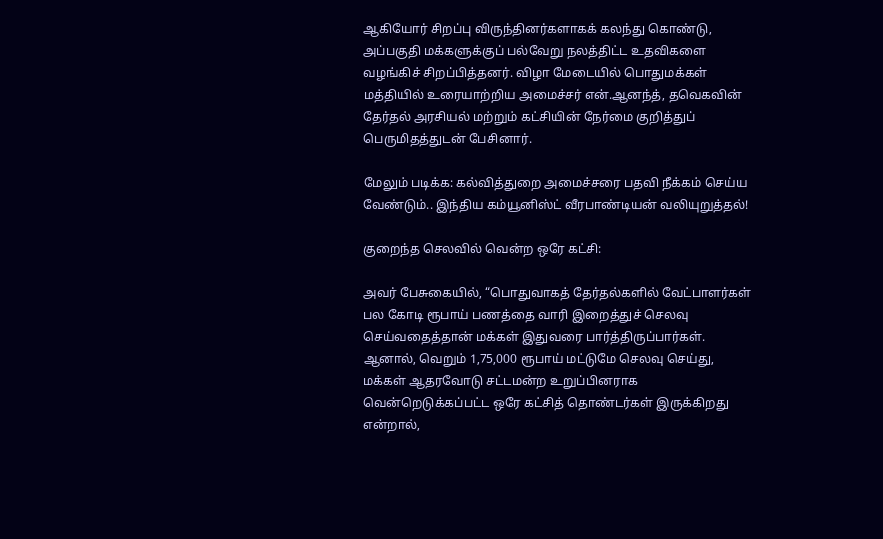ஆகியோர் சிறப்பு விருந்தினர்களாகக் கலந்து கொண்டு, அப்பகுதி மக்களுக்குப் பல்வேறு நலத்திட்ட உதவிகளை வழங்கிச் சிறப்பித்தனர். விழா மேடையில் பொதுமக்கள் மத்தியில் உரையாற்றிய அமைச்சர் என்.ஆனந்த், தவெகவின் தேர்தல் அரசியல் மற்றும் கட்சியின் நேர்மை குறித்துப் பெருமிதத்துடன் பேசினார்.

மேலும் படிக்க: கல்வித்துறை அமைச்சரை பதவி நீக்கம் செய்ய வேண்டும்.. இந்திய கம்யூனிஸ்ட் வீரபாண்டியன் வலியுறுத்தல்!

குறைந்த செலவில் வென்ற ஒரே கட்சி:

அவர் பேசுகையில், “பொதுவாகத் தேர்தல்களில் வேட்பாளர்கள் பல கோடி ரூபாய் பணத்தை வாரி இறைத்துச் செலவு செய்வதைத்தான் மக்கள் இதுவரை பார்த்திருப்பார்கள். ஆனால், வெறும் 1,75,000 ரூபாய் மட்டுமே செலவு செய்து, மக்கள் ஆதரவோடு சட்டமன்ற உறுப்பினராக வென்றெடுக்கப்பட்ட ஒரே கட்சித் தொண்டர்கள் இருக்கிறது என்றால்,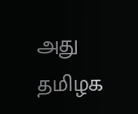அது தமிழக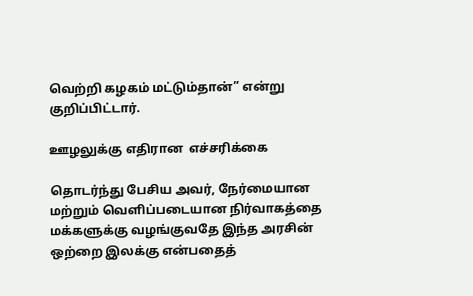வெற்றி கழகம் மட்டும்தான்” என்று குறிப்பிட்டார்.

ஊழலுக்கு எதிரான  எச்சரிக்கை

தொடர்ந்து பேசிய அவர், நேர்மையான மற்றும் வெளிப்படையான நிர்வாகத்தை மக்களுக்கு வழங்குவதே இந்த அரசின் ஒற்றை இலக்கு என்பதைத்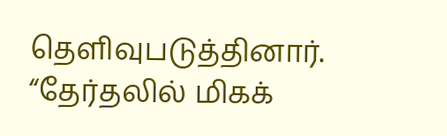தெளிவுபடுத்தினார். “தேர்தலில் மிகக்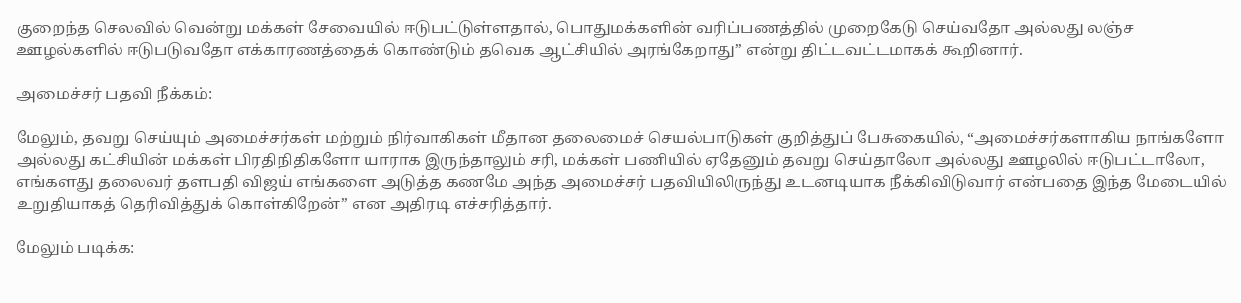குறைந்த செலவில் வென்று மக்கள் சேவையில் ஈடுபட்டுள்ளதால், பொதுமக்களின் வரிப்பணத்தில் முறைகேடு செய்வதோ அல்லது லஞ்ச ஊழல்களில் ஈடுபடுவதோ எக்காரணத்தைக் கொண்டும் தவெக ஆட்சியில் அரங்கேறாது” என்று திட்டவட்டமாகக் கூறினார்.

அமைச்சர் பதவி நீக்கம்:

மேலும், தவறு செய்யும் அமைச்சர்கள் மற்றும் நிர்வாகிகள் மீதான தலைமைச் செயல்பாடுகள் குறித்துப் பேசுகையில், “அமைச்சர்களாகிய நாங்களோ அல்லது கட்சியின் மக்கள் பிரதிநிதிகளோ யாராக இருந்தாலும் சரி, மக்கள் பணியில் ஏதேனும் தவறு செய்தாலோ அல்லது ஊழலில் ஈடுபட்டாலோ, எங்களது தலைவர் தளபதி விஜய் எங்களை அடுத்த கணமே அந்த அமைச்சர் பதவியிலிருந்து உடனடியாக நீக்கிவிடுவார் என்பதை இந்த மேடையில் உறுதியாகத் தெரிவித்துக் கொள்கிறேன்” என அதிரடி எச்சரித்தார்.

மேலும் படிக்க: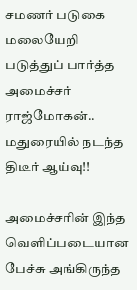சமணர் படுகை மலையேறி படுத்துப் பார்த்த அமைச்சர் ராஜ்மோகன்.. மதுரையில் நடந்த திடீர் ஆய்வு!!

அமைச்சரின் இந்த வெளிப்படையான பேச்சு அங்கிருந்த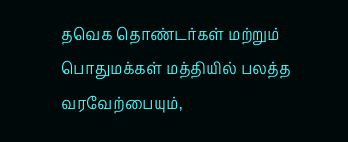தவெக தொண்டர்கள் மற்றும் பொதுமக்கள் மத்தியில் பலத்த வரவேற்பையும்,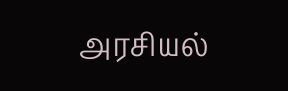அரசியல்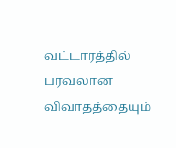வட்டாரத்தில் பரவலான விவாதத்தையும்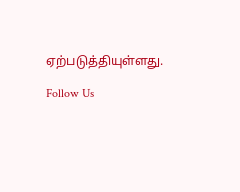ஏற்படுத்தியுள்ளது.

Follow Us